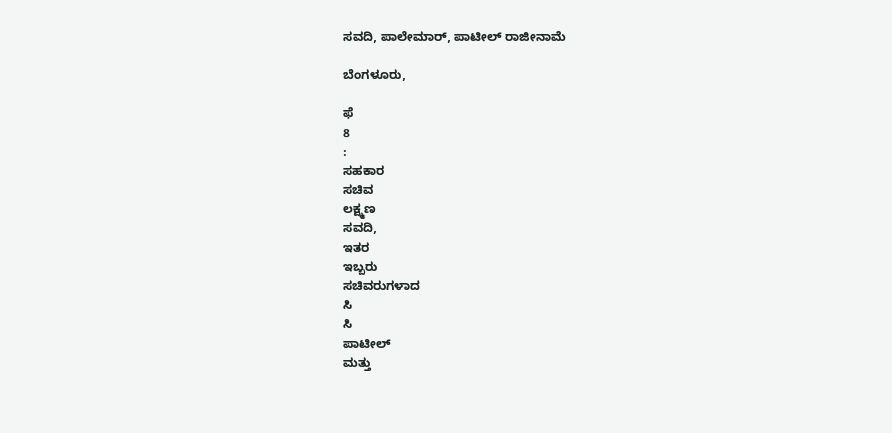ಸವದಿ, ಪಾಲೇಮಾರ್, ಪಾಟೀಲ್ ರಾಜೀನಾಮೆ

ಬೆಂಗಳೂರು,

ಫೆ
8
:
ಸಹಕಾರ
ಸಚಿವ
ಲಕ್ಷ್ಮಣ
ಸವದಿ,
ಇತರ
ಇಬ್ಬರು
ಸಚಿವರುಗಳಾದ
ಸಿ
ಸಿ
ಪಾಟೀಲ್
ಮತ್ತು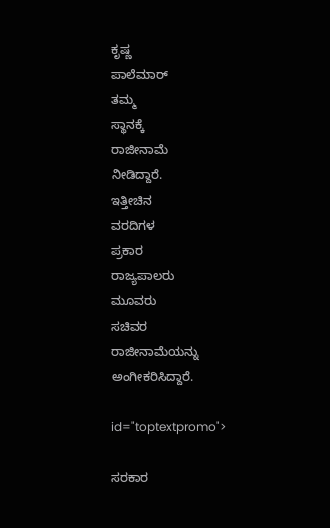ಕೃಷ್ಣ
ಪಾಲೆಮಾರ್
ತಮ್ಮ
ಸ್ಥಾನಕ್ಕೆ
ರಾಜೀನಾಮೆ
ನೀಡಿದ್ದಾರೆ.
ಇತ್ತೀಚಿನ
ವರದಿಗಳ
ಪ್ರಕಾರ
ರಾಜ್ಯಪಾಲರು
ಮೂವರು
ಸಚಿವರ
ರಾಜೀನಾಮೆಯನ್ನು
ಅಂಗೀಕರಿಸಿದ್ದಾರೆ.

id="toptextpromo">

ಸರಕಾರ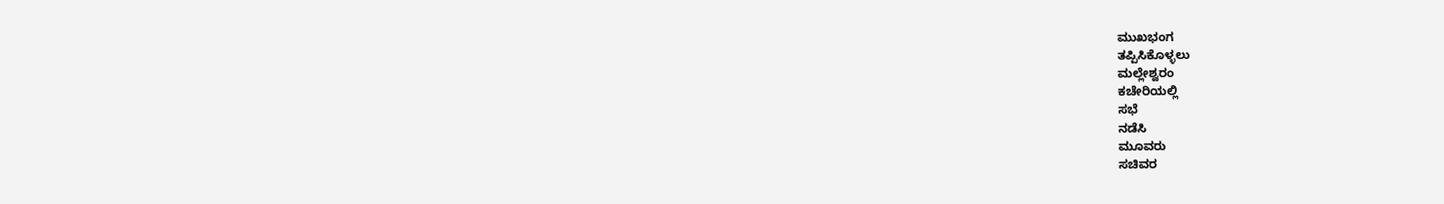ಮುಖಭಂಗ
ತಪ್ಪಿಸಿಕೊಳ್ಳಲು
ಮಲ್ಲೇಶ್ವರಂ
ಕಚೇರಿಯಲ್ಲಿ
ಸಭೆ
ನಡೆಸಿ
ಮೂವರು
ಸಚಿವರ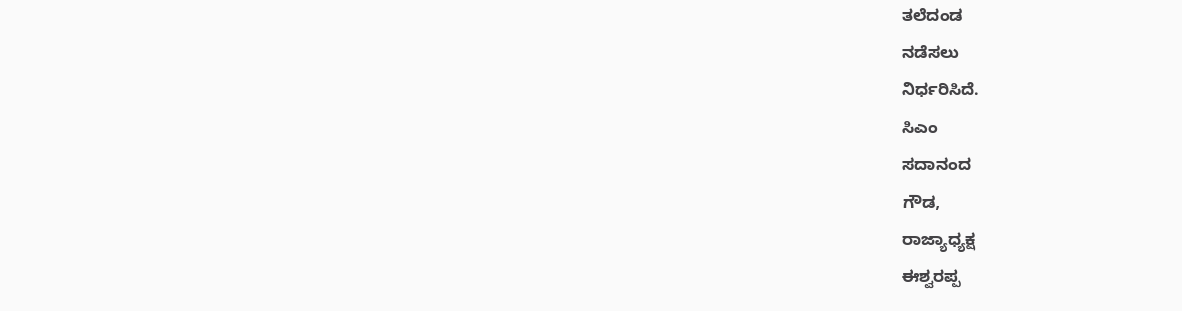ತಲೆದಂಡ
ನಡೆಸಲು
ನಿರ್ಧರಿಸಿದೆ.
ಸಿಎಂ
ಸದಾನಂದ
ಗೌಡ,
ರಾಜ್ಯಾಧ್ಯಕ್ಷ
ಈಶ್ವರಪ್ಪ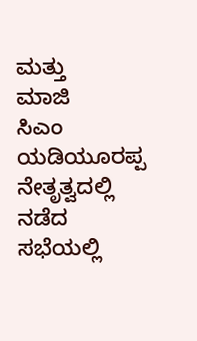ಮತ್ತು
ಮಾಜಿ
ಸಿಎಂ
ಯಡಿಯೂರಪ್ಪ
ನೇತೃತ್ವದಲ್ಲಿ
ನಡೆದ
ಸಭೆಯಲ್ಲಿ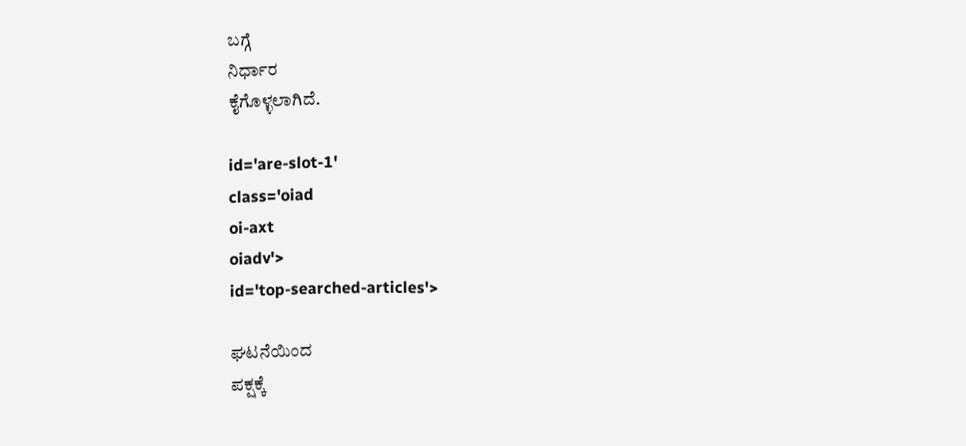ಬಗ್ಗೆ
ನಿರ್ಧಾರ
ಕೈಗೊಳ್ಳಲಾಗಿದೆ.

id='are-slot-1'
class='oiad
oi-axt
oiadv'>
id='top-searched-articles'>

ಘಟನೆಯಿಂದ
ಪಕ್ಷಕ್ಕೆ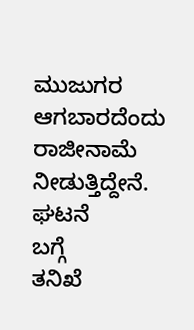ಮುಜುಗರ
ಆಗಬಾರದೆಂದು
ರಾಜೀನಾಮೆ
ನೀಡುತ್ತಿದ್ದೇನೆ.
ಘಟನೆ
ಬಗ್ಗೆ
ತನಿಖೆ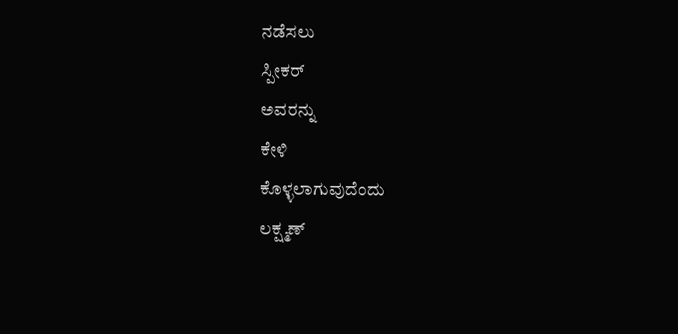ನಡೆಸಲು
ಸ್ಪೀಕರ್
ಅವರನ್ನು
ಕೇಳಿ
ಕೊಳ್ಳಲಾಗುವುದೆಂದು
ಲಕ್ಷ್ಮಣ್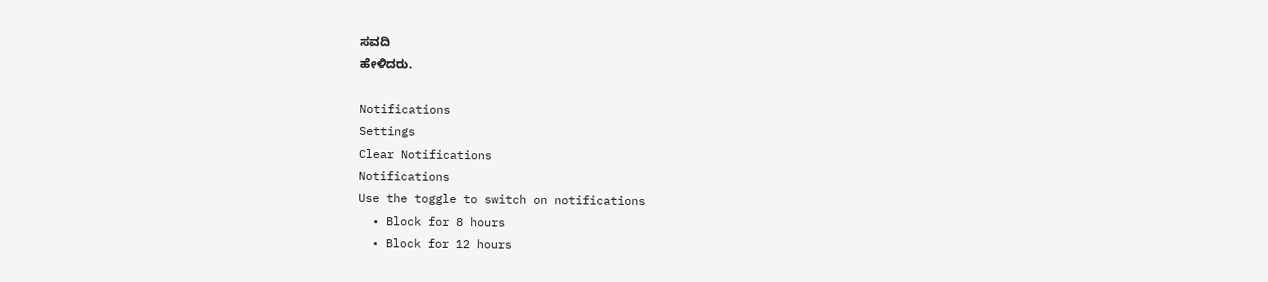ಸವದಿ
ಹೇಳಿದರು.

Notifications
Settings
Clear Notifications
Notifications
Use the toggle to switch on notifications
  • Block for 8 hours
  • Block for 12 hours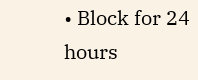• Block for 24 hours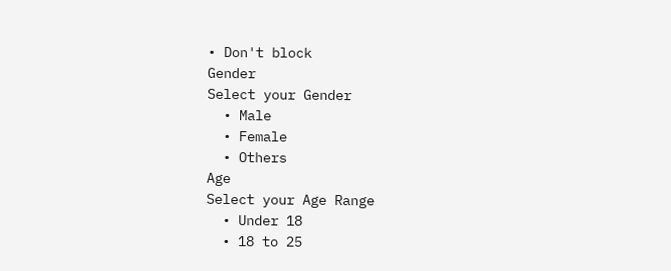• Don't block
Gender
Select your Gender
  • Male
  • Female
  • Others
Age
Select your Age Range
  • Under 18
  • 18 to 25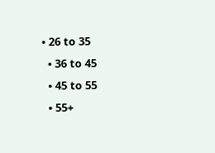• 26 to 35
  • 36 to 45
  • 45 to 55
  • 55+